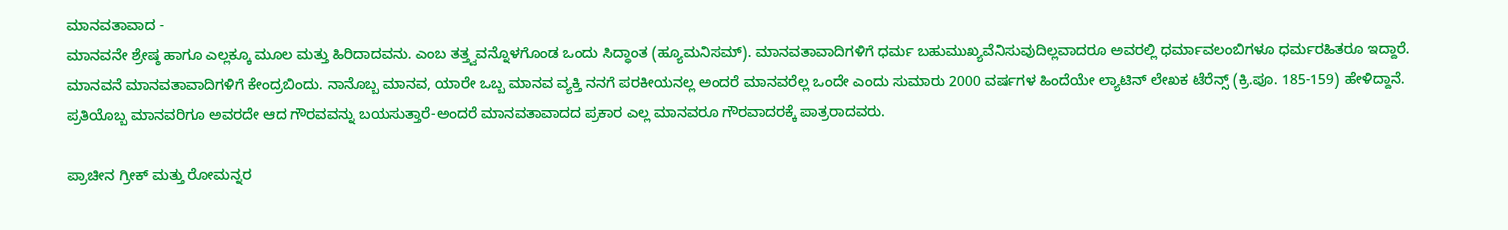ಮಾನವತಾವಾದ -
ಮಾನವನೇ ಶ್ರೇಷ್ಠ ಹಾಗೂ ಎಲ್ಲಕ್ಕೂ ಮೂಲ ಮತ್ತು ಹಿರಿದಾದವನು. ಎಂಬ ತತ್ತ್ವವನ್ನೊಳಗೊಂಡ ಒಂದು ಸಿದ್ಧಾಂತ (ಹ್ಯೂಮನಿಸಮ್). ಮಾನವತಾವಾದಿಗಳಿಗೆ ಧರ್ಮ ಬಹುಮುಖ್ಯವೆನಿಸುವುದಿಲ್ಲವಾದರೂ ಅವರಲ್ಲಿ ಧರ್ಮಾವಲಂಬಿಗಳೂ ಧರ್ಮರಹಿತರೂ ಇದ್ದಾರೆ. ಮಾನವನೆ ಮಾನವತಾವಾದಿಗಳಿಗೆ ಕೇಂದ್ರಬಿಂದು. ನಾನೊಬ್ಬ ಮಾನವ, ಯಾರೇ ಒಬ್ಬ ಮಾನವ ವ್ಯಕ್ತಿ ನನಗೆ ಪರಕೀಯನಲ್ಲ ಅಂದರೆ ಮಾನವರೆಲ್ಲ ಒಂದೇ ಎಂದು ಸುಮಾರು 2000 ವರ್ಷಗಳ ಹಿಂದೆಯೇ ಲ್ಯಾಟಿನ್ ಲೇಖಕ ಟೆರೆನ್ಸ್ (ಕ್ರಿ.ಪೂ. 185-159) ಹೇಳಿದ್ದಾನೆ. ಪ್ರತಿಯೊಬ್ಬ ಮಾನವರಿಗೂ ಅವರದೇ ಆದ ಗೌರವವನ್ನು ಬಯಸುತ್ತಾರೆ-ಅಂದರೆ ಮಾನವತಾವಾದದ ಪ್ರಕಾರ ಎಲ್ಲ ಮಾನವರೂ ಗೌರವಾದರಕ್ಕೆ ಪಾತ್ರರಾದವರು.

ಪ್ರಾಚೀನ ಗ್ರೀಕ್ ಮತ್ತು ರೋಮನ್ನರ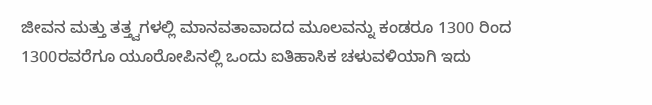ಜೀವನ ಮತ್ತು ತತ್ತ್ವಗಳಲ್ಲಿ ಮಾನವತಾವಾದದ ಮೂಲವನ್ನು ಕಂಡರೂ 1300 ರಿಂದ 1300ರವರೆಗೂ ಯೂರೋಪಿನಲ್ಲಿ ಒಂದು ಐತಿಹಾಸಿಕ ಚಳುವಳಿಯಾಗಿ ಇದು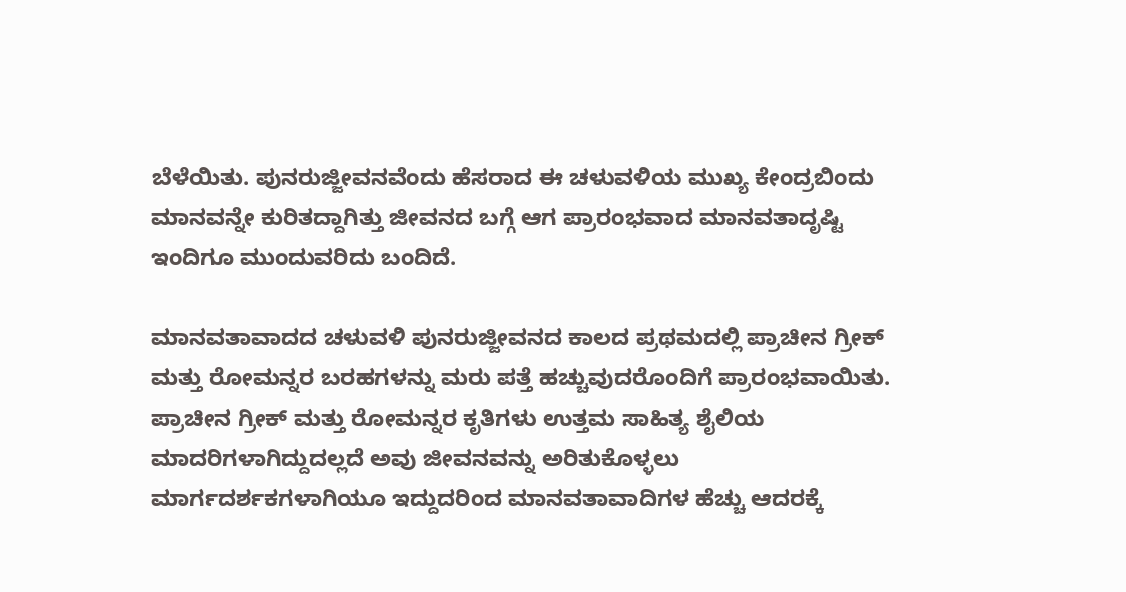ಬೆಳೆಯಿತು. ಪುನರುಜ್ಜೀವನವೆಂದು ಹೆಸರಾದ ಈ ಚಳುವಳಿಯ ಮುಖ್ಯ ಕೇಂದ್ರಬಿಂದು ಮಾನವನ್ನೇ ಕುರಿತದ್ದಾಗಿತ್ತು ಜೀವನದ ಬಗ್ಗೆ ಆಗ ಪ್ರಾರಂಭವಾದ ಮಾನವತಾದೃಷ್ಟಿ ಇಂದಿಗೂ ಮುಂದುವರಿದು ಬಂದಿದೆ.

ಮಾನವತಾವಾದದ ಚಳುವಳಿ ಪುನರುಜ್ಜೀವನದ ಕಾಲದ ಪ್ರಥಮದಲ್ಲಿ ಪ್ರಾಚೀನ ಗ್ರೀಕ್ ಮತ್ತು ರೋಮನ್ನರ ಬರಹಗಳನ್ನು ಮರು ಪತ್ತೆ ಹಚ್ಚುವುದರೊಂದಿಗೆ ಪ್ರಾರಂಭವಾಯಿತು. ಪ್ರಾಚೀನ ಗ್ರೀಕ್ ಮತ್ತು ರೋಮನ್ನರ ಕೃತಿಗಳು ಉತ್ತಮ ಸಾಹಿತ್ಯ ಶೈಲಿಯ ಮಾದರಿಗಳಾಗಿದ್ದುದಲ್ಲದೆ ಅವು ಜೀವನವನ್ನು ಅರಿತುಕೊಳ್ಳಲು ಮಾರ್ಗದರ್ಶಕಗಳಾಗಿಯೂ ಇದ್ದುದರಿಂದ ಮಾನವತಾವಾದಿಗಳ ಹೆಚ್ಚು ಆದರಕ್ಕೆ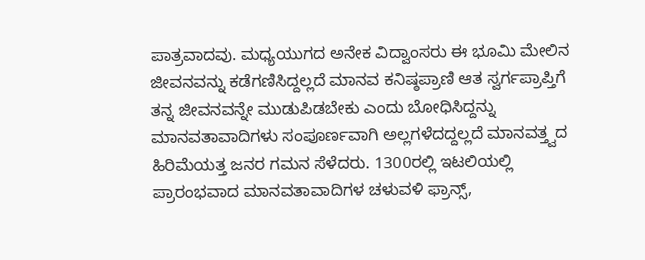ಪಾತ್ರವಾದವು. ಮಧ್ಯಯುಗದ ಅನೇಕ ವಿದ್ವಾಂಸರು ಈ ಭೂಮಿ ಮೇಲಿನ ಜೀವನವನ್ನು ಕಡೆಗಣಿಸಿದ್ದಲ್ಲದೆ ಮಾನವ ಕನಿಷ್ಠಪ್ರಾಣಿ ಆತ ಸ್ವರ್ಗಪ್ರಾಪ್ತಿಗೆ ತನ್ನ ಜೀವನವನ್ನೇ ಮುಡುಪಿಡಬೇಕು ಎಂದು ಬೋಧಿಸಿದ್ದನ್ನು ಮಾನವತಾವಾದಿಗಳು ಸಂಪೂರ್ಣವಾಗಿ ಅಲ್ಲಗಳೆದದ್ದಲ್ಲದೆ ಮಾನವತ್ತ್ವದ ಹಿರಿಮೆಯತ್ತ ಜನರ ಗಮನ ಸೆಳೆದರು. 1300ರಲ್ಲಿ ಇಟಲಿಯಲ್ಲಿ ಪ್ರಾರಂಭವಾದ ಮಾನವತಾವಾದಿಗಳ ಚಳುವಳಿ ಫ್ರಾನ್ಸ್,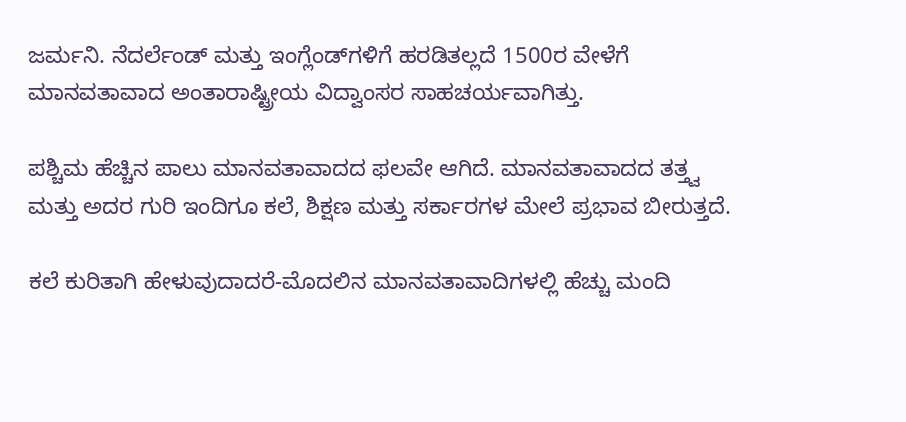ಜರ್ಮನಿ. ನೆದರ್ಲೆಂಡ್ ಮತ್ತು ಇಂಗ್ಲೆಂಡ್‍ಗಳಿಗೆ ಹರಡಿತಲ್ಲದೆ 1500ರ ವೇಳೆಗೆ ಮಾನವತಾವಾದ ಅಂತಾರಾಷ್ಟ್ರೀಯ ವಿದ್ವಾಂಸರ ಸಾಹಚರ್ಯವಾಗಿತ್ತು.

ಪಶ್ಚಿಮ ಹೆಚ್ಚಿನ ಪಾಲು ಮಾನವತಾವಾದದ ಫಲವೇ ಆಗಿದೆ. ಮಾನವತಾವಾದದ ತತ್ತ್ವ ಮತ್ತು ಅದರ ಗುರಿ ಇಂದಿಗೂ ಕಲೆ, ಶಿಕ್ಷಣ ಮತ್ತು ಸರ್ಕಾರಗಳ ಮೇಲೆ ಪ್ರಭಾವ ಬೀರುತ್ತದೆ.

ಕಲೆ ಕುರಿತಾಗಿ ಹೇಳುವುದಾದರೆ-ಮೊದಲಿನ ಮಾನವತಾವಾದಿಗಳಲ್ಲಿ ಹೆಚ್ಚು ಮಂದಿ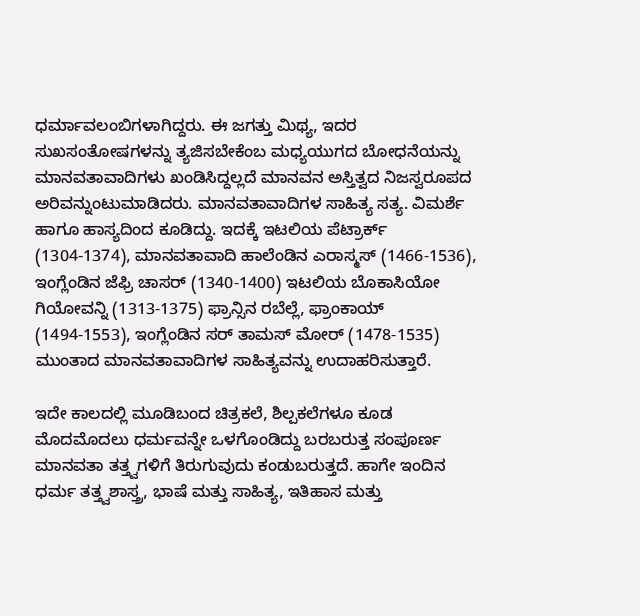ಧರ್ಮಾವಲಂಬಿಗಳಾಗಿದ್ದರು. ಈ ಜಗತ್ತು ಮಿಥ್ಯ, ಇದರ ಸುಖಸಂತೋಷಗಳನ್ನು ತ್ಯಜಿಸಬೇಕೆಂಬ ಮಧ್ಯಯುಗದ ಬೋಧನೆಯನ್ನು ಮಾನವತಾವಾದಿಗಳು ಖಂಡಿಸಿದ್ದಲ್ಲದೆ ಮಾನವನ ಅಸ್ತಿತ್ವದ ನಿಜಸ್ವರೂಪದ ಅರಿವನ್ನುಂಟುಮಾಡಿದರು. ಮಾನವತಾವಾದಿಗಳ ಸಾಹಿತ್ಯ ಸತ್ಯ. ವಿಮರ್ಶೆ ಹಾಗೂ ಹಾಸ್ಯದಿಂದ ಕೂಡಿದ್ದು. ಇದಕ್ಕೆ ಇಟಲಿಯ ಪೆಟ್ರಾರ್ಕ್ (1304-1374), ಮಾನವತಾವಾದಿ ಹಾಲೆಂಡಿನ ಎರಾಸ್ಮಸ್ (1466-1536), ಇಂಗ್ಲೆಂಡಿನ ಜೆಫ್ರಿ ಚಾಸರ್ (1340-1400) ಇಟಲಿಯ ಬೊಕಾಸಿಯೋ ಗಿಯೋವನ್ನಿ (1313-1375) ಫ್ರಾನ್ಸಿನ ರಬೆಲ್ಲೆ, ಫ್ರಾಂಕಾಯ್ (1494-1553), ಇಂಗ್ಲೆಂಡಿನ ಸರ್ ತಾಮಸ್ ಮೋರ್ (1478-1535) ಮುಂತಾದ ಮಾನವತಾವಾದಿಗಳ ಸಾಹಿತ್ಯವನ್ನು ಉದಾಹರಿಸುತ್ತಾರೆ.

ಇದೇ ಕಾಲದಲ್ಲಿ ಮೂಡಿಬಂದ ಚಿತ್ರಕಲೆ, ಶಿಲ್ಪಕಲೆಗಳೂ ಕೂಡ ಮೊದಮೊದಲು ಧರ್ಮವನ್ನೇ ಒಳಗೊಂಡಿದ್ದು ಬರಬರುತ್ತ ಸಂಪೂರ್ಣ ಮಾನವತಾ ತತ್ತ್ವಗಳಿಗೆ ತಿರುಗುವುದು ಕಂಡುಬರುತ್ತದೆ. ಹಾಗೇ ಇಂದಿನ ಧರ್ಮ ತತ್ತ್ವಶಾಸ್ತ್ರ, ಭಾಷೆ ಮತ್ತು ಸಾಹಿತ್ಯ, ಇತಿಹಾಸ ಮತ್ತು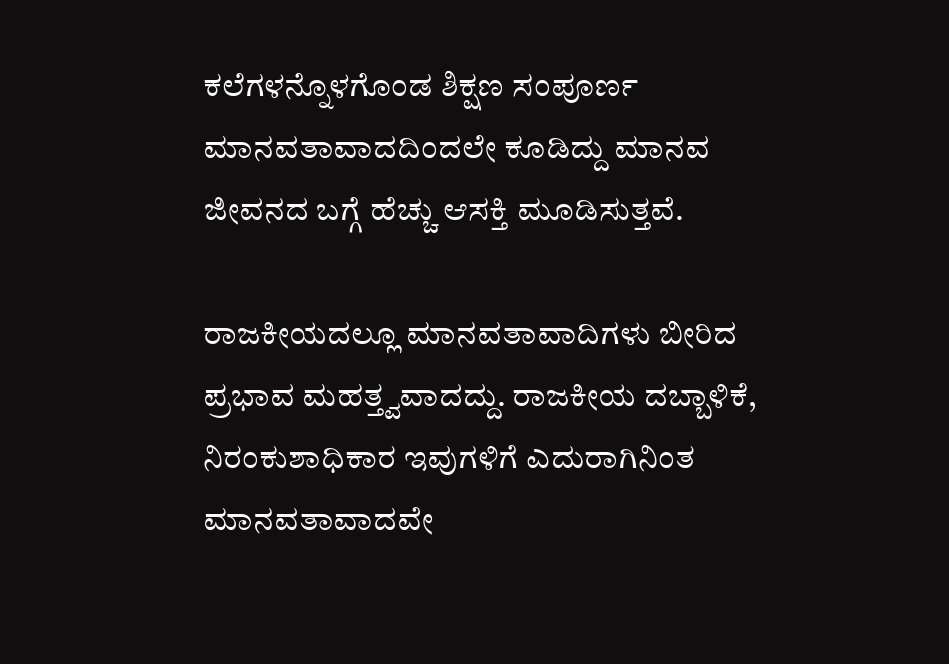ಕಲೆಗಳನ್ನೊಳಗೊಂಡ ಶಿಕ್ಷಣ ಸಂಪೂರ್ಣ ಮಾನವತಾವಾದದಿಂದಲೇ ಕೂಡಿದ್ದು ಮಾನವ ಜೀವನದ ಬಗ್ಗೆ ಹೆಚ್ಚು ಆಸಕ್ತಿ ಮೂಡಿಸುತ್ತವೆ.

ರಾಜಕೀಯದಲ್ಲೂ ಮಾನವತಾವಾದಿಗಳು ಬೀರಿದ ಪ್ರಭಾವ ಮಹತ್ತ್ವವಾದದ್ದು. ರಾಜಕೀಯ ದಬ್ಬಾಳಿಕೆ, ನಿರಂಕುಶಾಧಿಕಾರ ಇವುಗಳಿಗೆ ಎದುರಾಗಿನಿಂತ ಮಾನವತಾವಾದವೇ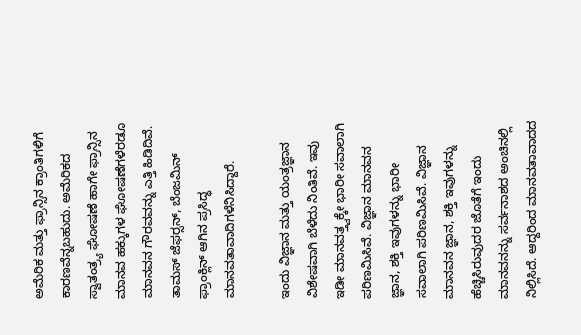ಅಮೆರಿಕ ಮತ್ತು ಫ್ರಾನ್ಸಿನ ಕ್ರಾಂತಿಗಳಿಗೆ ಕಾರಣವೆನ್ನಬಹುದು. ಅಮೆರಿಕದ ಸ್ವಾತಂತ್ರ್ಯ ಘೋಷಣೆ ಹಾಗೇ ಫ್ರಾನ್ಸಿನ ಮಾನವ ಹಕ್ಕುಗಳ ಘೋಷಣೆಗಳೆರಡೂ ಮಾನವನ ಗೌರವವನ್ನು ಎತ್ತಿ ಹಿಡಿದಿವೆ. ತಾಮಸ್ ಜೆಫರ್‍ಸನ್, ಬೆಂಜಮಿನ್ ಫ್ರಾಂಕ್ಲಿನ್ ಆಗಿನ ಪ್ರಸಿದ್ಧ ಮಾನವತಾವಾದಿಗಳೆನಿಸಿದ್ದಾರೆ.

ಇಂದು ವಿಜ್ಞಾನ ಮತ್ತು ಯಂತ್ರಜ್ಞಾನ ವಿಶೇಷವಾಗಿ ಬೆಳೆದು ನಿಂತಿವೆ. ಇವು ಇಡೀ ಮಾನವತ್ತ್ವಕ್ಕೇ ಭಾರೀ ಸವಾಲಾಗಿ ಪರಿಣಮಿಸಿವೆ. ವಿಜ್ಞಾನ ಮಾನವನ ಜ್ಞಾನ, ಶಕ್ತಿ ಇವುಗಳನ್ನು ಭಾರೀ ಸವಾಲಾಗಿ ಪರಿಣಮಿಸಿವೆ. ವಿಜ್ಞಾನ ಮಾನವನ ಜ್ಞಾನ, ಶಕ್ತಿ ಇವುಗಳನ್ನು ಹೆಚ್ಚಿಸಿರುವುದರ ಜೊತೆಗೆ ಇಂದು ಮಾನವನನ್ನು ಸರ್ವನಾಶದ ಅಂಚಿನಲ್ಲಿ ನಿಲ್ಲಿಸಿದೆ. ಆದ್ದರಿಂದ ಮಾನವತಾವಾದದ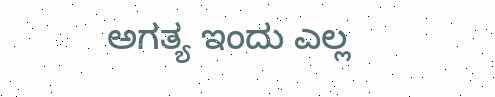ಅಗತ್ಯ ಇಂದು ಎಲ್ಲ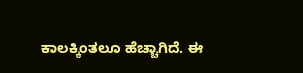ಕಾಲಕ್ಕಿಂತಲೂ ಹೆಚ್ಚಾಗಿದೆ. ಈ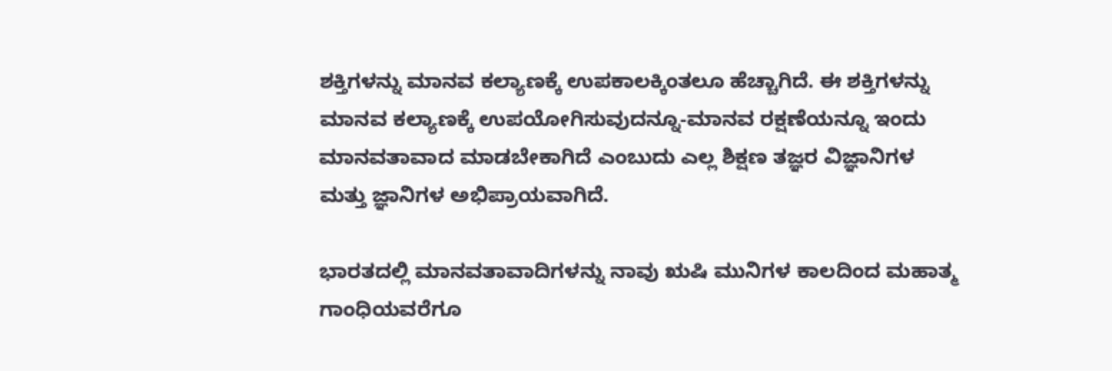ಶಕ್ತಿಗಳನ್ನು ಮಾನವ ಕಲ್ಯಾಣಕ್ಕೆ ಉಪಕಾಲಕ್ಕಿಂತಲೂ ಹೆಚ್ಚಾಗಿದೆ. ಈ ಶಕ್ತಿಗಳನ್ನು ಮಾನವ ಕಲ್ಯಾಣಕ್ಕೆ ಉಪಯೋಗಿಸುವುದನ್ನೂ-ಮಾನವ ರಕ್ಷಣೆಯನ್ನೂ ಇಂದು ಮಾನವತಾವಾದ ಮಾಡಬೇಕಾಗಿದೆ ಎಂಬುದು ಎಲ್ಲ ಶಿಕ್ಷಣ ತಜ್ಞರ ವಿಜ್ಞಾನಿಗಳ ಮತ್ತು ಜ್ಞಾನಿಗಳ ಅಭಿಪ್ರಾಯವಾಗಿದೆ.

ಭಾರತದಲ್ಲಿ ಮಾನವತಾವಾದಿಗಳನ್ನು ನಾವು ಋಷಿ ಮುನಿಗಳ ಕಾಲದಿಂದ ಮಹಾತ್ಮ ಗಾಂಧಿಯವರೆಗೂ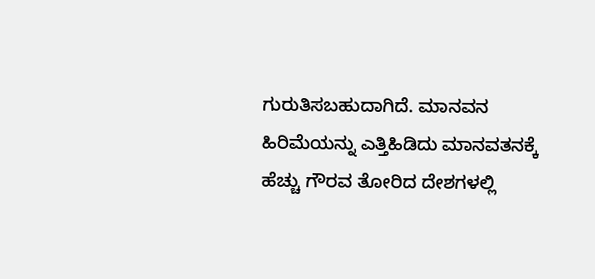ಗುರುತಿಸಬಹುದಾಗಿದೆ. ಮಾನವನ ಹಿರಿಮೆಯನ್ನು ಎತ್ತಿಹಿಡಿದು ಮಾನವತನಕ್ಕೆ ಹೆಚ್ಚು ಗೌರವ ತೋರಿದ ದೇಶಗಳಲ್ಲಿ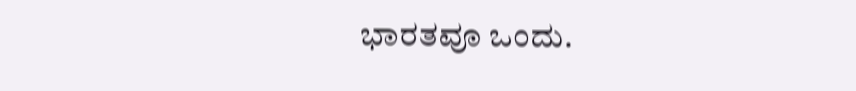ಭಾರತವೂ ಒಂದು.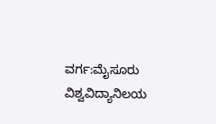ವರ್ಗ:ಮೈಸೂರು ವಿಶ್ವವಿದ್ಯಾನಿಲಯ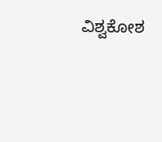ವಿಶ್ವಕೋಶ